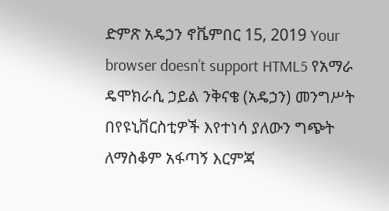ድምጽ አዴኃን ኖቬምበር 15, 2019 Your browser doesn’t support HTML5 የአማራ ዴሞክራሲ ኃይል ንቅናቄ (አዴኃን) መንግሥት በየዩኒቨርስቲዎች እየተነሳ ያለውን ግጭት ለማስቆም አፋጣኝ እርምጃ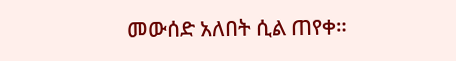መውሰድ አለበት ሲል ጠየቀ።